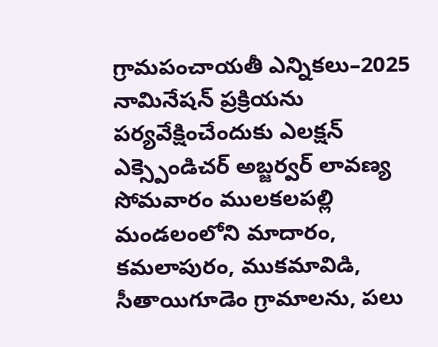గ్రామపంచాయతీ ఎన్నికలు–2025 నామినేషన్ ప్రక్రియను పర్యవేక్షించేందుకు ఎలక్షన్ ఎక్స్పెండిచర్ అబ్జర్వర్ లావణ్య సోమవారం ములకలపల్లి మండలంలోని మాదారం, కమలాపురం, ముకమావిడి, సీతాయిగూడెం గ్రామాలను, పలు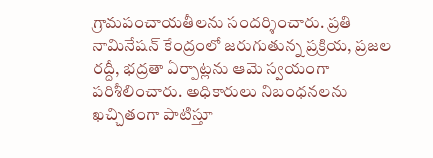గ్రామపంచాయతీలను సందర్శించారు. ప్రతి నామినేషన్ కేంద్రంలో జరుగుతున్న ప్రక్రియ, ప్రజల రద్దీ, భద్రతా ఏర్పాట్లను ఆమె స్వయంగా పరిశీలించారు. అధికారులు నిబంధనలను ఖచ్చితంగా పాటిస్తూ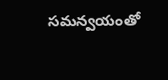సమన్వయంతో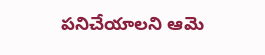పనిచేయాలని ఆమె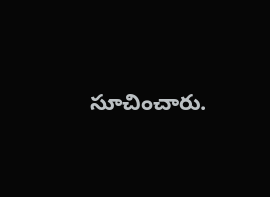సూచించారు.